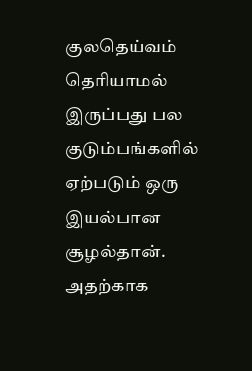குலதெய்வம் தெரியாமல் இருப்பது பல குடும்பங்களில் ஏற்படும் ஒரு இயல்பான சூழல்தான். அதற்காக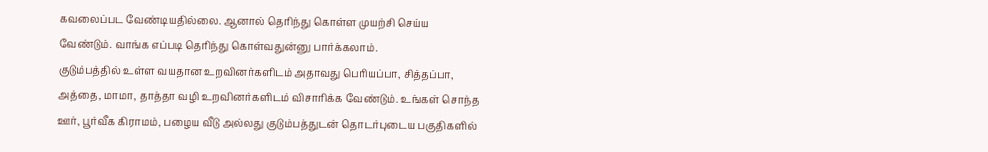கவலைப்பட வேண்டியதில்லை. ஆனால் தெரிந்து கொள்ள முயற்சி செய்ய வேண்டும். வாங்க எப்படி தெரிந்து கொள்வதுன்னு பார்க்கலாம்.
குடும்பத்தில் உள்ள வயதான உறவினர்களிடம் அதாவது பெரியப்பா, சித்தப்பா, அத்தை, மாமா, தாத்தா வழி உறவினர்களிடம் விசாரிக்க வேண்டும். உங்கள் சொந்த ஊர், பூர்வீக கிராமம், பழைய வீடு அல்லது குடும்பத்துடன் தொடர்புடைய பகுதிகளில்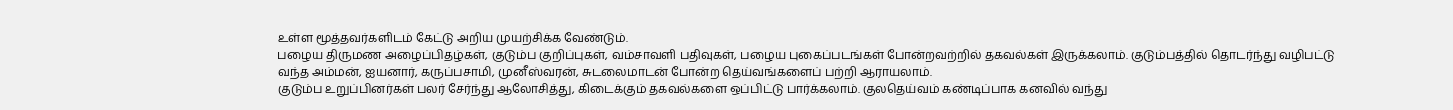உள்ள மூத்தவர்களிடம் கேட்டு அறிய முயற்சிக்க வேண்டும்.
பழைய திருமண அழைப்பிதழ்கள், குடும்ப குறிப்புகள், வம்சாவளி பதிவுகள், பழைய புகைப்படங்கள் போன்றவற்றில் தகவல்கள் இருக்கலாம். குடும்பத்தில் தொடர்ந்து வழிபட்டு வந்த அம்மன், ஐயனார், கருப்பசாமி, முனீஸ்வரன், சுடலைமாடன் போன்ற தெய்வங்களைப் பற்றி ஆராயலாம்.
குடும்ப உறுப்பினர்கள் பலர் சேர்ந்து ஆலோசித்து, கிடைக்கும் தகவல்களை ஒப்பிட்டு பார்க்கலாம். குலதெய்வம் கண்டிப்பாக கனவில் வந்து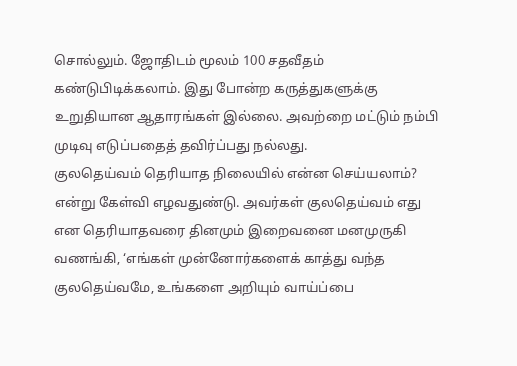சொல்லும். ஜோதிடம் மூலம் 100 சதவீதம் கண்டுபிடிக்கலாம். இது போன்ற கருத்துகளுக்கு உறுதியான ஆதாரங்கள் இல்லை. அவற்றை மட்டும் நம்பி முடிவு எடுப்பதைத் தவிர்ப்பது நல்லது.
குலதெய்வம் தெரியாத நிலையில் என்ன செய்யலாம்? என்று கேள்வி எழவதுண்டு. அவர்கள் குலதெய்வம் எது என தெரியாதவரை தினமும் இறைவனை மனமுருகி வணங்கி, ‘எங்கள் முன்னோர்களைக் காத்து வந்த குலதெய்வமே, உங்களை அறியும் வாய்ப்பை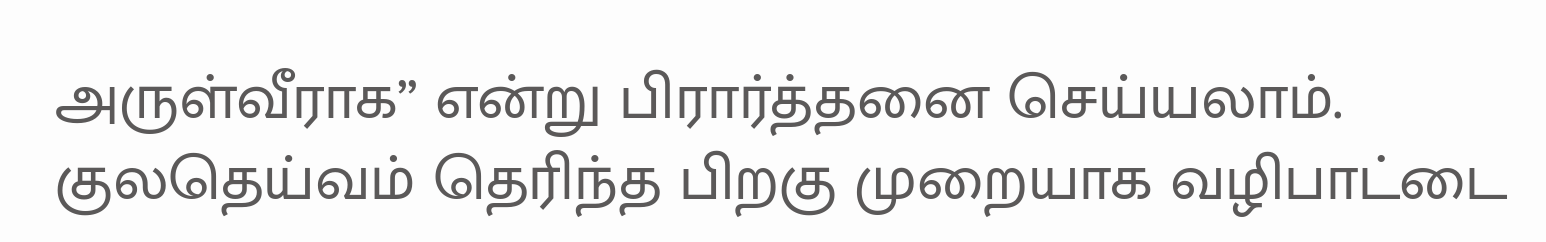அருள்வீராக” என்று பிரார்த்தனை செய்யலாம். குலதெய்வம் தெரிந்த பிறகு முறையாக வழிபாட்டை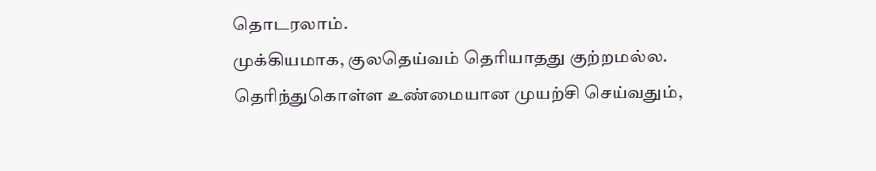தொடரலாம்.
முக்கியமாக, குலதெய்வம் தெரியாதது குற்றமல்ல. தெரிந்துகொள்ள உண்மையான முயற்சி செய்வதும்,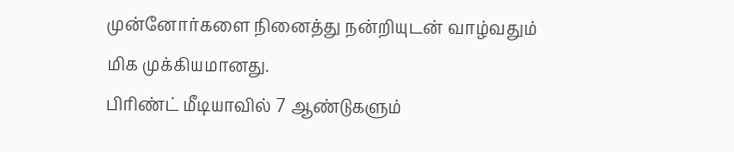முன்னோர்களை நினைத்து நன்றியுடன் வாழ்வதும் மிக முக்கியமானது.
பிரிண்ட் மீடியாவில் 7 ஆண்டுகளும்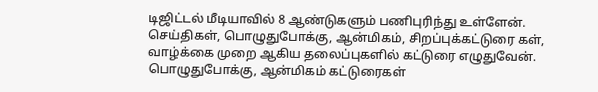டிஜிட்டல் மீடியாவில் 8 ஆண்டுகளும் பணிபுரிந்து உள்ளேன். செய்திகள், பொழுதுபோக்கு, ஆன்மிகம், சிறப்புக்கட்டுரை கள், வாழ்க்கை முறை ஆகிய தலைப்புகளில் கட்டுரை எழுதுவேன். பொழுதுபோக்கு, ஆன்மிகம் கட்டுரைகள்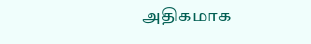அதிகமாக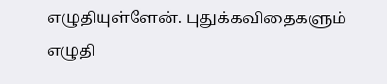எழுதியுள்ளேன். புதுக்கவிதைகளும் எழுதி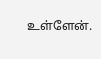உள்ளேன்.